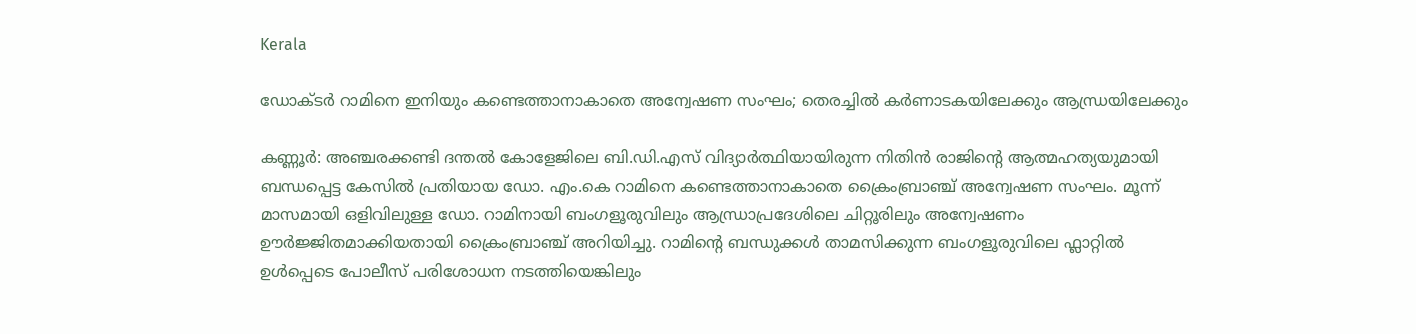Kerala

ഡോക്‌ടർ റാമിനെ ഇനിയും കണ്ടെത്താനാകാതെ അന്വേഷണ സംഘം; തെരച്ചിൽ കർണാടകയിലേക്കും ആന്ധ്രയിലേക്കും

കണ്ണൂർ: അഞ്ചരക്കണ്ടി ദന്തൽ കോളേജിലെ ബി.ഡി.എസ് വിദ്യാർത്ഥിയായിരുന്ന നിതിൻ രാജിന്റെ ആത്മഹത്യയുമായി ബന്ധപ്പെട്ട കേസിൽ പ്രതിയായ ഡോ. എം.കെ റാമിനെ കണ്ടെത്താനാകാതെ ക്രൈംബ്രാഞ്ച് അന്വേഷണ സംഘം. മൂന്ന് മാസമായി ഒളിവിലുള്ള ഡോ. റാമിനായി ബംഗളൂരുവിലും ആന്ധ്രാപ്രദേശിലെ ചിറ്റൂരിലും അന്വേഷണം ഊർജ്ജിതമാക്കിയതായി ക്രൈംബ്രാഞ്ച് അറിയിച്ചു. റാമിന്റെ ബന്ധുക്കൾ താമസിക്കുന്ന ബംഗളൂരുവിലെ ഫ്ലാറ്റിൽ ഉൾപ്പെടെ പോലീസ് പരിശോധന നടത്തിയെങ്കിലും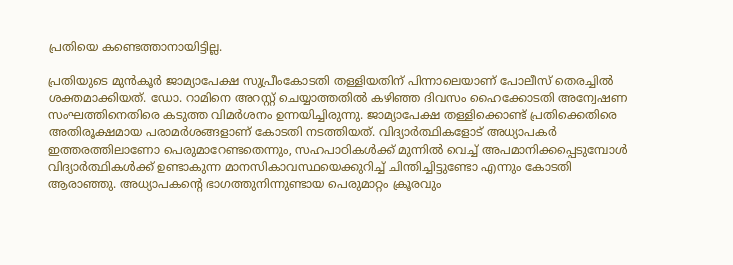പ്രതിയെ കണ്ടെത്താനായിട്ടില്ല.

പ്രതിയുടെ മുൻകൂർ ജാമ്യാപേക്ഷ സുപ്രീംകോടതി തള്ളിയതിന് പിന്നാലെയാണ് പോലീസ് തെരച്ചിൽ ശക്തമാക്കിയത്. ഡോ. റാമിനെ അറസ്റ്റ് ചെയ്യാത്തതിൽ കഴിഞ്ഞ ദിവസം ഹൈക്കോടതി അന്വേഷണ സംഘത്തിനെതിരെ കടുത്ത വിമർശനം ഉന്നയിച്ചിരുന്നു. ജാമ്യാപേക്ഷ തള്ളിക്കൊണ്ട് പ്രതിക്കെതിരെ അതിരൂക്ഷമായ പരാമർശങ്ങളാണ് കോടതി നടത്തിയത്. വിദ്യാർത്ഥികളോട് അധ്യാപകർ ഇത്തരത്തിലാണോ പെരുമാറേണ്ടതെന്നും, സഹപാഠികൾക്ക് മുന്നിൽ വെച്ച് അപമാനിക്കപ്പെടുമ്പോൾ വിദ്യാർത്ഥികൾക്ക് ഉണ്ടാകുന്ന മാനസികാവസ്ഥയെക്കുറിച്ച് ചിന്തിച്ചിട്ടുണ്ടോ എന്നും കോടതി ആരാഞ്ഞു. അധ്യാപകന്റെ ഭാഗത്തുനിന്നുണ്ടായ പെരുമാറ്റം ക്രൂരവും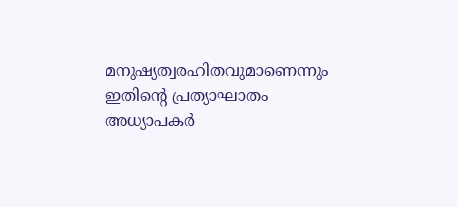മനുഷ്യത്വരഹിതവുമാണെന്നും ഇതിന്റെ പ്രത്യാഘാതം അധ്യാപകർ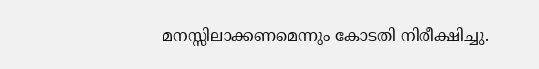മനസ്സിലാക്കണമെന്നും കോടതി നിരീക്ഷിച്ചു.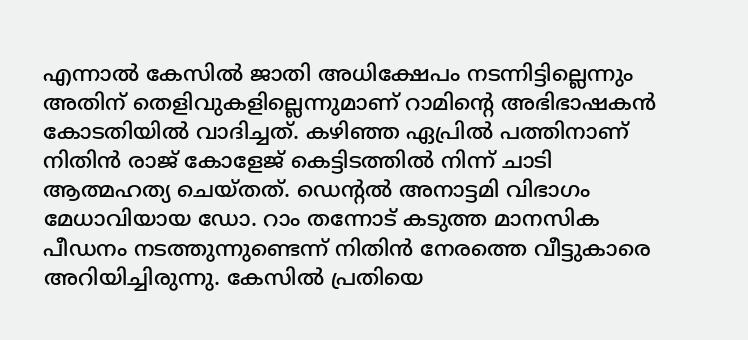എന്നാൽ കേസിൽ ജാതി അധിക്ഷേപം നടന്നിട്ടില്ലെന്നും അതിന് തെളിവുകളില്ലെന്നുമാണ് റാമിന്റെ അഭിഭാഷകൻ കോടതിയിൽ വാദിച്ചത്. കഴിഞ്ഞ ഏപ്രിൽ പത്തിനാണ് നിതിൻ രാജ് കോളേജ് കെട്ടിടത്തിൽ നിന്ന് ചാടി ആത്മഹത്യ ചെയ്തത്. ഡെന്റൽ അനാട്ടമി വിഭാഗം മേധാവിയായ ഡോ. റാം തന്നോട് കടുത്ത മാനസിക പീഡനം നടത്തുന്നുണ്ടെന്ന് നിതിൻ നേരത്തെ വീട്ടുകാരെ അറിയിച്ചിരുന്നു. കേസിൽ പ്രതിയെ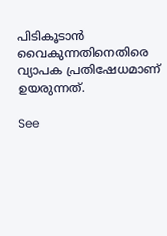പിടികൂടാൻ വൈകുന്നതിനെതിരെ വ്യാപക പ്രതിഷേധമാണ് ഉയരുന്നത്.

See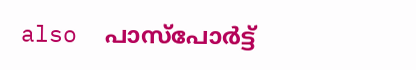also  പാസ്‌പോർട്ട്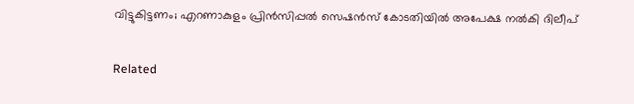വിട്ടുകിട്ടണം; എറണാകുളം പ്രിൻസിപ്പൽ സെഷൻസ് കോടതിയിൽ അപേക്ഷ നൽകി ദിലീപ്

Related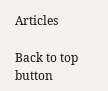Articles

Back to top button